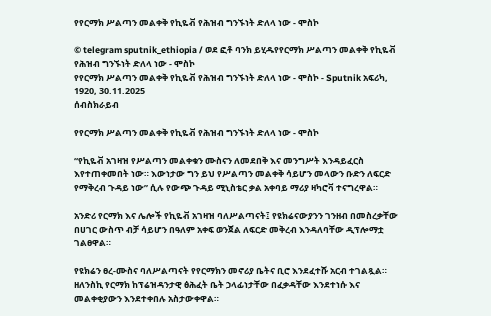የየርማክ ሥልጣን መልቀቅ የኪዬቭ የሕዝብ ግንኙነት ድለላ ነው - ሞስኮ

© telegram sputnik_ethiopia / ወደ ፎቶ ባንክ ይሂዱየየርማክ ሥልጣን መልቀቅ የኪዬቭ የሕዝብ ግንኙነት ድለላ ነው - ሞስኮ
የየርማክ ሥልጣን መልቀቅ የኪዬቭ የሕዝብ ግንኙነት ድለላ ነው - ሞስኮ - Sputnik አፍሪካ, 1920, 30.11.2025
ሰብስክራይብ

የየርማክ ሥልጣን መልቀቅ የኪዬቭ የሕዝብ ግንኙነት ድለላ ነው - ሞስኮ

“የኪዬቭ አገዛዝ የሥልጣን መልቀቁን ሙስናን ለመደበቅ እና መንግሥት እንዳይፈርስ እየተጠቀመበት ነው። እውነታው ግን ይህ የሥልጣን መልቀቅ ሳይሆን መላውን ቡድን ለፍርድ የማቅረብ ጉዳይ ነው” ሲሉ የውጭ ጉዳይ ሚኒስቴር ቃል አቀባይ ማሪያ ዛካሮቫ ተናግረዋል።

አንድሪ የርማክ እና ሌሎች የኪዬቭ አገዛዝ ባለሥልጣናት፤ የዩክሬናውያንን ገንዘብ በመስረቃቸው በሀገር ውስጥ ብቻ ሳይሆን በዓለም አቀፍ ወንጀል ለፍርድ መቅረብ እንዳለባቸው ዲፕሎማቷ ገልፀዋል።

የዩክሬን ፀረ-ሙስና ባለሥልጣናት የየርማክን መኖሪያ ቤትና ቢሮ እንደፈተሹ አርብ ተገልጿል። ዘለንስኪ የርማክ ከፕሬዝዳንታዊ ፅሕፈት ቤት ኃላፊነታቸው በፈቃዳቸው እንደተነሱ እና መልቀቂያውን እንደተቀበሉ አስታውቀዋል።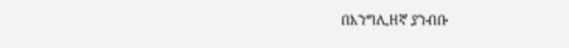በእንግሊዘኛ ያንብቡ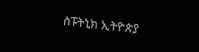ስፑትኒክ ኢትዮጵያ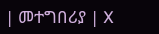| መተግበሪያ | X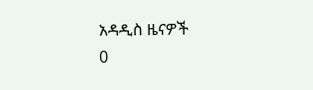አዳዲስ ዜናዎች
0